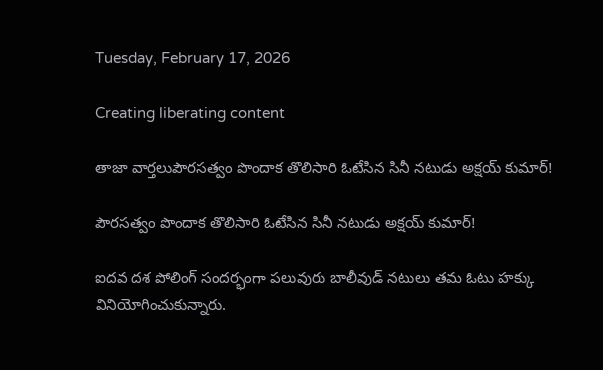Tuesday, February 17, 2026

Creating liberating content

తాజా వార్తలుపౌరసత్వం పొందాక తొలిసారి ఓటేసిన సినీ నటుడు అక్షయ్ కుమార్!

పౌరసత్వం పొందాక తొలిసారి ఓటేసిన సినీ నటుడు అక్షయ్ కుమార్!

ఐదవ దశ పోలింగ్‌ సందర్భంగా పలువురు బాలీవుడ్ నటులు తమ ఓటు హక్కు వినియోగించుకున్నారు.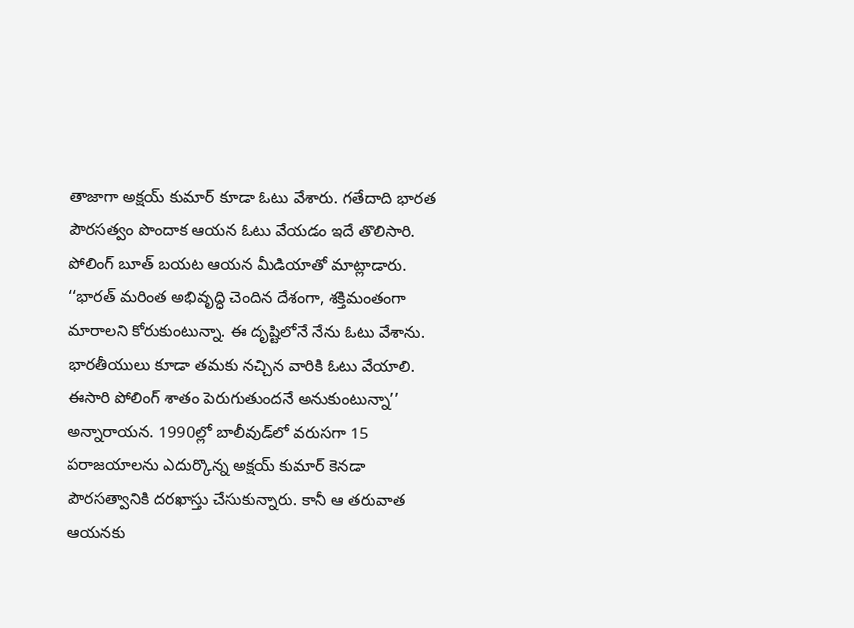తాజాగా అక్షయ్ కుమార్ కూడా ఓటు వేశారు. గతేదాది భారత పౌరసత్వం పొందాక ఆయన ఓటు వేయడం ఇదే తొలిసారి. పోలింగ్ బూత్ బయట ఆయన మీడియాతో మాట్లాడారు. ‘‘భారత్ మరింత అభివృద్ధి చెందిన దేశంగా, శక్తిమంతంగా మారాలని కోరుకుంటున్నా. ఈ దృష్టిలోనే నేను ఓటు వేశాను. భారతీయులు కూడా తమకు నచ్చిన వారికి ఓటు వేయాలి. ఈసారి పోలింగ్ శాతం పెరుగుతుందనే అనుకుంటున్నా’’ అన్నారాయన. 1990ల్లో బాలీవుడ్‌లో వరుసగా 15 పరాజయాలను ఎదుర్కొన్న అక్షయ్ కుమార్ కెనడా పౌరసత్వానికి దరఖాస్తు చేసుకున్నారు. కానీ ఆ తరువాత ఆయనకు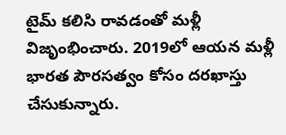టైమ్ కలిసి రావడంతో మళ్లీ విజృంభించారు. 2019లో ఆయన మళ్లీ భారత పౌరసత్వం కోసం దరఖాస్తు చేసుకున్నారు.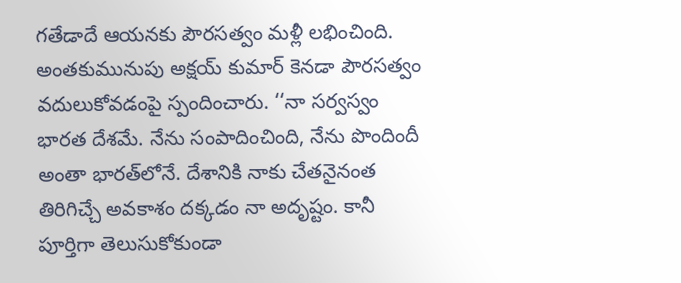గతేడాదే ఆయనకు పౌరసత్వం మళ్లీ లభించింది. అంతకుమునుపు అక్షయ్ కుమార్ కెనడా పౌరసత్వం వదులుకోవడంపై స్పందించారు. ‘‘నా సర్వస్వం భారత దేశమే. నేను సంపాదించింది, నేను పొందిందీ అంతా భారత్‌లోనే. దేశానికి నాకు చేతనైనంత తిరిగిచ్చే అవకాశం దక్కడం నా అదృష్టం. కానీ పూర్తిగా తెలుసుకోకుండా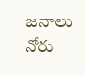జనాలు నోరు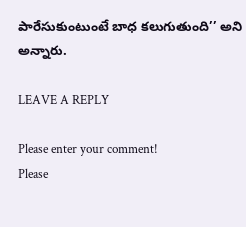పారేసుకుంటుంటే బాధ కలుగుతుంది’’ అని అన్నారు.

LEAVE A REPLY

Please enter your comment!
Please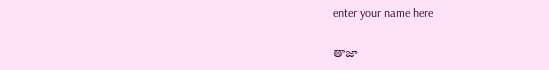enter your name here

తాజా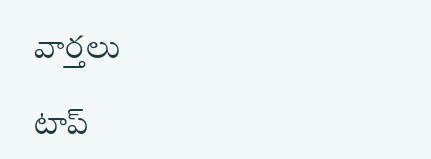వార్తలు

టాప్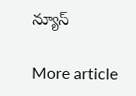న్యూస్

More article